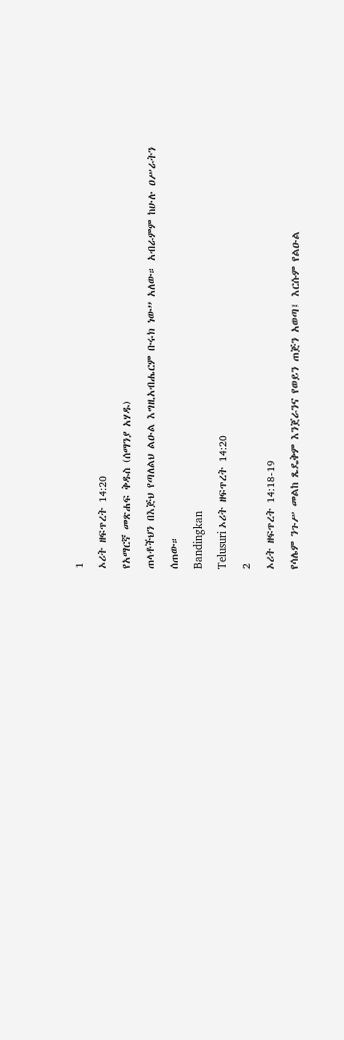1
ኦሪት ዘፍጥረት 14:20
የአማርኛ መጽሐፍ ቅዱስ (ሰማንያ አሃዱ)
ጠላቶችህን በእጅህ የጣለልህ ልዑል እግዚአብሔርም ቡሩክ ነው” አለው። አብራምም ከሁሉ ዐሥራትን ሰጠው።
Bandingkan
Telusuri ኦሪት ዘፍጥረት 14:20
2
ኦሪት ዘፍጥረት 14:18-19
የሳሌም ንጉሥ መልከ ጼዴቅም እንጀራንና የወይን ጠጅን አወጣ፤ እርሱም የልዑል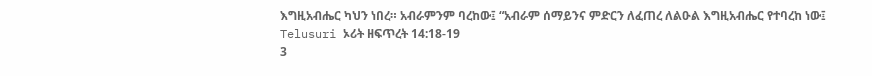እግዚአብሔር ካህን ነበረ። አብራምንም ባረከው፤ “አብራም ሰማይንና ምድርን ለፈጠረ ለልዑል እግዚአብሔር የተባረከ ነው፤
Telusuri ኦሪት ዘፍጥረት 14:18-19
3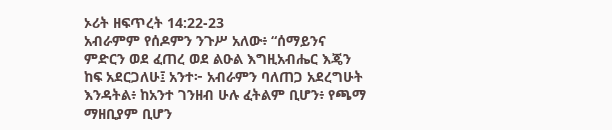ኦሪት ዘፍጥረት 14:22-23
አብራምም የሰዶምን ንጉሥ አለው፥ “ሰማይንና ምድርን ወደ ፈጠረ ወደ ልዑል እግዚአብሔር እጄን ከፍ አደርጋለሁ፤ አንተ፦ አብራምን ባለጠጋ አደረግሁት እንዳትል፥ ከአንተ ገንዘብ ሁሉ ፈትልም ቢሆን፥ የጫማ ማዘቢያም ቢሆን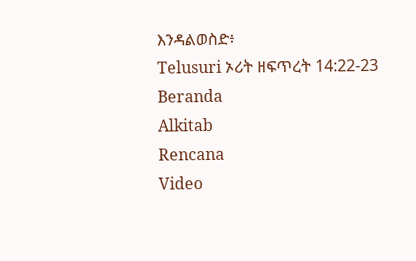እንዳልወስድ፥
Telusuri ኦሪት ዘፍጥረት 14:22-23
Beranda
Alkitab
Rencana
Video